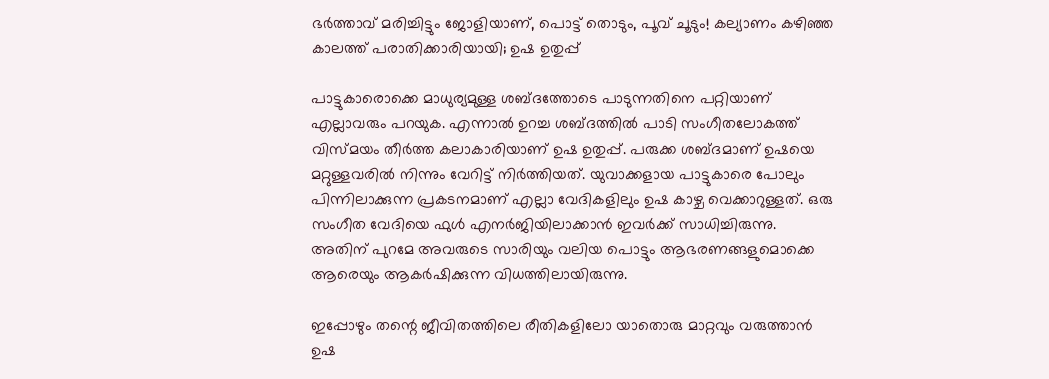ഭർത്താവ് മരിച്ചിട്ടും ജോളിയാണ്, പൊട്ട് തൊടും, പൂവ് ചൂടും! കല്യാണം കഴിഞ്ഞ കാലത്ത് പരാതിക്കാരിയായി; ഉഷ ഉതുപ്പ്

പാട്ടുകാരൊക്കെ മാധുര്യമുള്ള ശബ്ദത്തോടെ പാടുന്നതിനെ പറ്റിയാണ് എല്ലാവരും പറയുക. എന്നാല്‍ ഉറച്ച ശബ്ദത്തില്‍ പാടി സംഗീതലോകത്ത് വിസ്മയം തീര്‍ത്ത കലാകാരിയാണ് ഉഷ ഉതുപ്പ്. പരുക്ക ശബ്ദമാണ് ഉഷയെ മറ്റുള്ളവരില്‍ നിന്നും വേറിട്ട് നിര്‍ത്തിയത്. യുവാക്കളായ പാട്ടുകാരെ പോലും പിന്നിലാക്കുന്ന പ്രകടനമാണ് എല്ലാ വേദികളിലും ഉഷ കാഴ്ച വെക്കാറുള്ളത്. ഒരു സംഗീത വേദിയെ ഫുള്‍ എനര്‍ജിയിലാക്കാന്‍ ഇവര്‍ക്ക് സാധിച്ചിരുന്നു. അതിന് പുറമേ അവരുടെ സാരിയും വലിയ പൊട്ടും ആഭരണങ്ങളുമൊക്കെ ആരെയും ആകര്‍ഷിക്കുന്ന വിധത്തിലായിരുന്നു.

ഇപ്പോഴും തന്റെ ജീവിതത്തിലെ രീതികളിലോ യാതൊരു മാറ്റവും വരുത്താന്‍ ഉഷ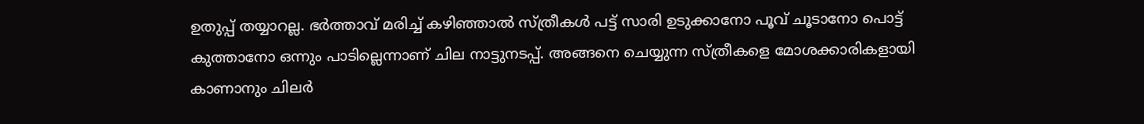ഉതുപ്പ് തയ്യാറല്ല. ഭര്‍ത്താവ് മരിച്ച് കഴിഞ്ഞാല്‍ സ്ത്രീകള്‍ പട്ട് സാരി ഉടുക്കാനോ പൂവ് ചൂടാനോ പൊട്ട് കുത്താനോ ഒന്നും പാടില്ലെന്നാണ് ചില നാട്ടുനടപ്പ്. അങ്ങനെ ചെയ്യുന്ന സ്ത്രീകളെ മോശക്കാരികളായി കാണാനും ചിലര്‍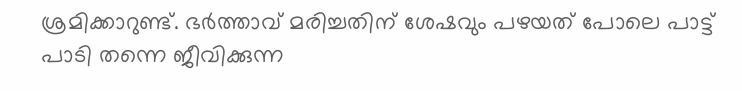ശ്രമിക്കാറുണ്ട്. ഭര്‍ത്താവ് മരിച്ചതിന് ശേഷവും പഴയത് പോലെ പാട്ട് പാടി തന്നെ ജീവിക്കുന്ന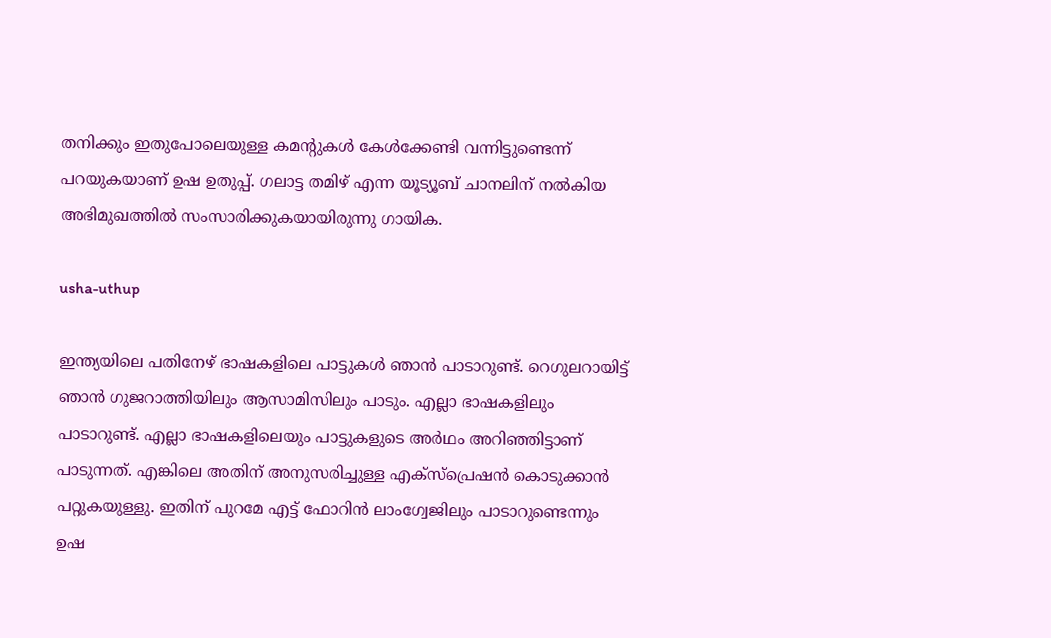തനിക്കും ഇതുപോലെയുള്ള കമന്റുകള്‍ കേള്‍ക്കേണ്ടി വന്നിട്ടുണ്ടെന്ന് പറയുകയാണ് ഉഷ ഉതുപ്പ്. ഗലാട്ട തമിഴ് എന്ന യൂട്യൂബ് ചാനലിന് നല്‍കിയ അഭിമുഖത്തില്‍ സംസാരിക്കുകയായിരുന്നു ഗായിക.

usha-uthup

ഇന്ത്യയിലെ പതിനേഴ് ഭാഷകളിലെ പാട്ടുകള്‍ ഞാന്‍ പാടാറുണ്ട്. റെഗുലറായിട്ട് ഞാന്‍ ഗുജറാത്തിയിലും ആസാമിസിലും പാടും. എല്ലാ ഭാഷകളിലും പാടാറുണ്ട്. എല്ലാ ഭാഷകളിലെയും പാട്ടുകളുടെ അര്‍ഥം അറിഞ്ഞിട്ടാണ് പാടുന്നത്. എങ്കിലെ അതിന് അനുസരിച്ചുള്ള എക്‌സ്‌പ്രെഷന്‍ കൊടുക്കാന്‍ പറ്റുകയുള്ളു. ഇതിന് പുറമേ എട്ട് ഫോറിന്‍ ലാംഗ്വേജിലും പാടാറുണ്ടെന്നും ഉഷ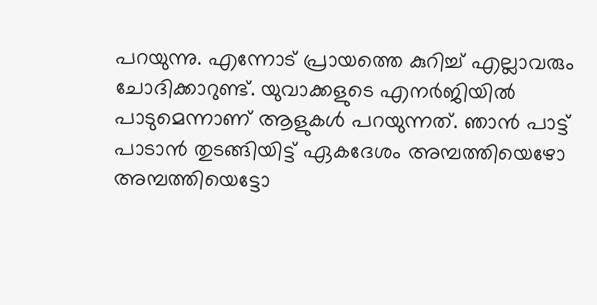പറയുന്നു. എന്നോട് പ്രായത്തെ കുറിച്ച് എല്ലാവരും ചോദിക്കാറുണ്ട്. യുവാക്കളുടെ എനർജിയിൽ പാടുമെന്നാണ് ആളുകൾ പറയുന്നത്. ഞാന്‍ പാട്ട് പാടാന്‍ തുടങ്ങിയിട്ട് ഏകദേശം അമ്പത്തിയെഴോ അമ്പത്തിയെട്ടോ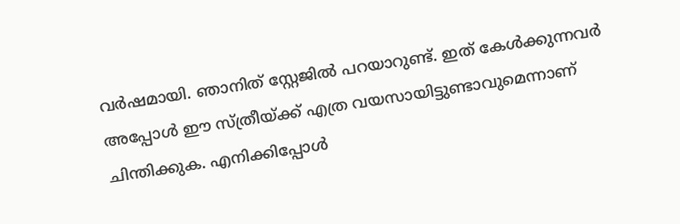വര്‍ഷമായി. ഞാനിത് സ്റ്റേജിൽ പറയാറുണ്ട്. ഇത് കേൾക്കുന്നവർ അപ്പോൾ ഈ സ്ത്രീയ്ക്ക് എത്ര വയസായിട്ടുണ്ടാവുമെന്നാണ് ചിന്തിക്കുക. എനിക്കിപ്പോള്‍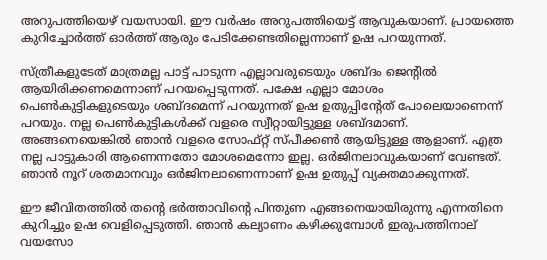അറുപത്തിയെഴ് വയസായി. ഈ വർഷം അറുപത്തിയെട്ട് ആവുകയാണ്. പ്രായത്തെ കുറിച്ചോര്‍ത്ത് ഓര്‍ത്ത് ആരും പേടിക്കേണ്ടതില്ലെന്നാണ് ഉഷ പറയുന്നത്.

സ്ത്രീകളുടേത് മാത്രമല്ല പാട്ട് പാടുന്ന എല്ലാവരുടെയും ശബ്ദം ജെൻ്റിൽ ആയിരിക്കണമെന്നാണ് പറയപ്പെടുന്നത്. പക്ഷേ എല്ലാ മോശം പെൺകുട്ടികളുടെയും ശബ്ദമെന്ന് പറയുന്നത് ഉഷ ഉതുപ്പിൻ്റേത് പോലെയാണെന്ന് പറയും. നല്ല പെൺകുട്ടികൾക്ക് വളരെ സ്വീറ്റായിട്ടുള്ള ശബ്ദമാണ്. അങ്ങനെയെങ്കിൽ ഞാൻ വളരെ സോഫ്റ്റ് സ്പീക്കൺ ആയിട്ടുള്ള ആളാണ്. എത്ര നല്ല പാട്ടുകാരി ആണെന്നതോ മോശമെന്നോ ഇല്ല. ഒർജിനലാവുകയാണ് വേണ്ടത്. ഞാൻ നൂറ് ശതമാനവും ഒർജിനലാണെന്നാണ് ഉഷ ഉതുപ്പ് വ്യക്തമാക്കുന്നത്.

ഈ ജീവിതത്തില്‍ തന്റെ ഭര്‍ത്താവിന്റെ പിന്തുണ എങ്ങനെയായിരുന്നു എന്നതിനെ കുറിച്ചും ഉഷ വെളിപ്പെടുത്തി. ഞാന്‍ കല്യാണം കഴിക്കുമ്പോള്‍ ഇരുപത്തിനാല് വയസോ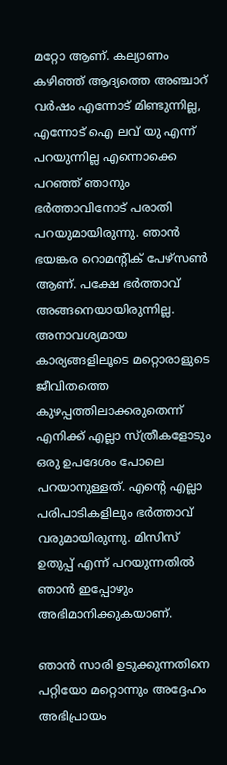മറ്റോ ആണ്. കല്യാണം കഴിഞ്ഞ് ആദ്യത്തെ അഞ്ചാറ് വര്‍ഷം എന്നോട് മിണ്ടുന്നില്ല, എന്നോട് ഐ ലവ് യു എന്ന് പറയുന്നില്ല എന്നൊക്കെ പറഞ്ഞ് ഞാനും ഭര്‍ത്താവിനോട് പരാതി പറയുമായിരുന്നു. ഞാന്‍ ഭയങ്കര റൊമന്റിക് പേഴ്‌സണ്‍ ആണ്. പക്ഷേ ഭര്‍ത്താവ് അങ്ങനെയായിരുന്നില്ല. അനാവശ്യമായ കാര്യങ്ങളിലൂടെ മറ്റൊരാളുടെ ജീവിതത്തെ കുഴപ്പത്തിലാക്കരുതെന്ന് എനിക്ക് എല്ലാ സ്ത്രീകളോടും ഒരു ഉപദേശം പോലെ പറയാനുള്ളത്. എന്റെ എല്ലാ പരിപാടികളിലും ഭര്‍ത്താവ് വരുമായിരുന്നു. മിസിസ് ഉതുപ്പ് എന്ന് പറയുന്നതില്‍ ഞാന്‍ ഇപ്പോഴും അഭിമാനിക്കുകയാണ്.

ഞാന്‍ സാരി ഉടുക്കുന്നതിനെ പറ്റിയോ മറ്റൊന്നും അദ്ദേഹം അഭിപ്രായം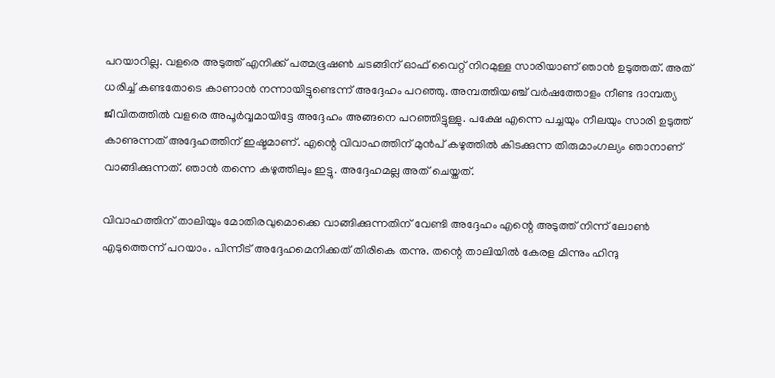പറയാറില്ല. വളരെ അടുത്ത് എനിക്ക് പത്മഭൂഷണ്‍ ചടങ്ങിന് ഓഫ് വൈറ്റ് നിറമുള്ള സാരിയാണ് ഞാന്‍ ഉടുത്തത്. അത് ധരിച്ച് കണ്ടതോടെ കാണാന്‍ നന്നായിട്ടുണ്ടെന്ന് അദ്ദേഹം പറഞ്ഞു. അമ്പത്തിയഞ്ച് വര്‍ഷത്തോളം നീണ്ട ദാമ്പത്യ ജീവിതത്തില്‍ വളരെ അപൂര്‍വ്വമായിട്ടേ അദ്ദേഹം അങ്ങനെ പറഞ്ഞിട്ടുള്ളു. പക്ഷേ എന്നെ പച്ചയും നീലയും സാരി ഉടുത്ത് കാണുന്നത് അദ്ദേഹത്തിന് ഇഷ്ടമാണ്. എന്റെ വിവാഹത്തിന് മുന്‍പ് കഴുത്തില്‍ കിടക്കുന്ന തിരുമാംഗല്യം ഞാനാണ് വാങ്ങിക്കുന്നത്. ഞാന്‍ തന്നെ കഴുത്തിലും ഇട്ടു. അദ്ദേഹമല്ല അത് ചെയ്തത്.

വിവാഹത്തിന് താലിയും മോതിരവുമൊക്കെ വാങ്ങിക്കുന്നതിന് വേണ്ടി അദ്ദേഹം എന്റെ അടുത്ത് നിന്ന് ലോണ്‍ എടുത്തെന്ന് പറയാം. പിന്നീട് അദ്ദേഹമെനിക്കത് തിരികെ തന്നു. തന്റെ താലിയില്‍ കേരള മിന്നും ഹിന്ദു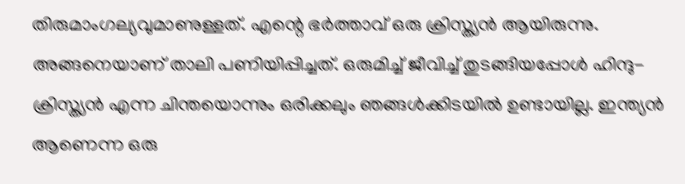തിരുമാംഗല്യവുമാണുള്ളത്. എന്റെ ഭര്‍ത്താവ് ഒരു ക്രിസ്ത്യന്‍ ആയിരുന്നു. അങ്ങനെയാണ് താലി പണിയിപ്പിച്ചത്. ഒരുമിച്ച് ജീവിച്ച് തുടങ്ങിയപ്പോള്‍ ഹിന്ദു-ക്രിസ്ത്യന്‍ എന്ന ചിന്തയൊന്നും ഒരിക്കലും ഞങ്ങള്‍ക്കിടയില്‍ ഉണ്ടായില്ല. ഇന്ത്യന്‍ ആണെന്ന ഒരു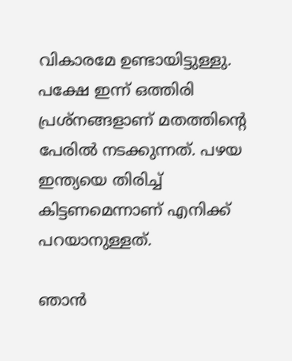വികാരമേ ഉണ്ടായിട്ടുള്ളു. പക്ഷേ ഇന്ന് ഒത്തിരി പ്രശ്‌നങ്ങളാണ് മതത്തിന്റെ പേരില്‍ നടക്കുന്നത്. പഴയ ഇന്ത്യയെ തിരിച്ച് കിട്ടണമെന്നാണ് എനിക്ക് പറയാനുള്ളത്.

ഞാന്‍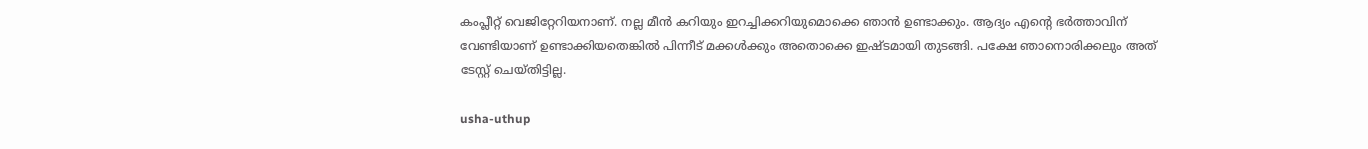കംപ്ലീറ്റ് വെജിറ്റേറിയനാണ്. നല്ല മീന്‍ കറിയും ഇറച്ചിക്കറിയുമൊക്കെ ഞാന്‍ ഉണ്ടാക്കും. ആദ്യം എന്റെ ഭര്‍ത്താവിന് വേണ്ടിയാണ് ഉണ്ടാക്കിയതെങ്കില്‍ പിന്നീട് മക്കള്‍ക്കും അതൊക്കെ ഇഷ്ടമായി തുടങ്ങി. പക്ഷേ ഞാനൊരിക്കലും അത് ടേസ്റ്റ് ചെയ്തിട്ടില്ല.

usha-uthup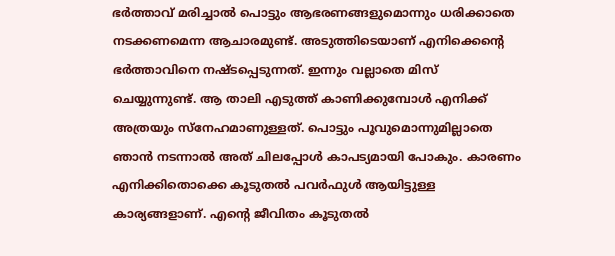ഭര്‍ത്താവ് മരിച്ചാല്‍ പൊട്ടും ആഭരണങ്ങളുമൊന്നും ധരിക്കാതെ നടക്കണമെന്ന ആചാരമുണ്ട്. അടുത്തിടെയാണ് എനിക്കെന്റെ ഭര്‍ത്താവിനെ നഷ്ടപ്പെടുന്നത്. ഇന്നും വല്ലാതെ മിസ് ചെയ്യുന്നുണ്ട്. ആ താലി എടുത്ത് കാണിക്കുമ്പോള്‍ എനിക്ക് അത്രയും സ്‌നേഹമാണുള്ളത്. പൊട്ടും പൂവുമൊന്നുമില്ലാതെ ഞാന്‍ നടന്നാല്‍ അത് ചിലപ്പോള്‍ കാപട്യമായി പോകും. കാരണം എനിക്കിതൊക്കെ കൂടുതല്‍ പവര്‍ഫുള്‍ ആയിട്ടുള്ള കാര്യങ്ങളാണ്. എന്റെ ജീവിതം കൂടുതല്‍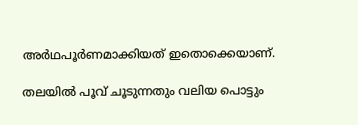അര്‍ഥപൂര്‍ണമാക്കിയത് ഇതൊക്കെയാണ്.

തലയില്‍ പൂവ് ചൂടുന്നതും വലിയ പൊട്ടും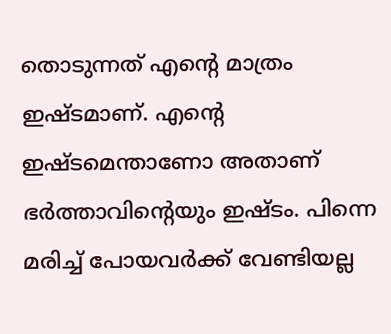തൊടുന്നത് എന്റെ മാത്രം ഇഷ്ടമാണ്. എന്റെ ഇഷ്ടമെന്താണോ അതാണ് ഭര്‍ത്താവിന്റെയും ഇഷ്ടം. പിന്നെ മരിച്ച് പോയവര്‍ക്ക് വേണ്ടിയല്ല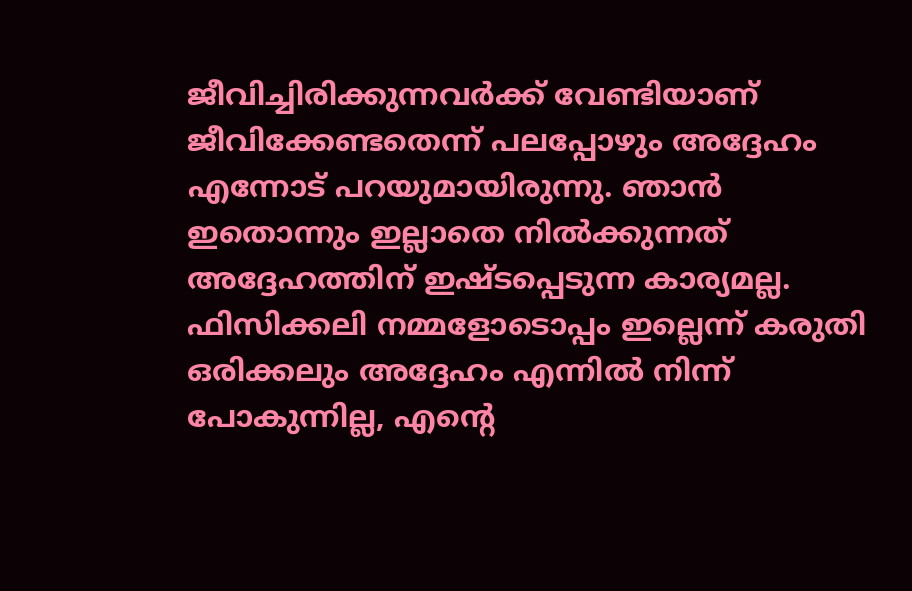ജീവിച്ചിരിക്കുന്നവര്‍ക്ക് വേണ്ടിയാണ് ജീവിക്കേണ്ടതെന്ന് പലപ്പോഴും അദ്ദേഹം എന്നോട് പറയുമായിരുന്നു. ഞാന്‍ ഇതൊന്നും ഇല്ലാതെ നില്‍ക്കുന്നത് അദ്ദേഹത്തിന് ഇഷ്ടപ്പെടുന്ന കാര്യമല്ല. ഫിസിക്കലി നമ്മളോടൊപ്പം ഇല്ലെന്ന് കരുതി ഒരിക്കലും അദ്ദേഹം എന്നില്‍ നിന്ന് പോകുന്നില്ല, എന്റെ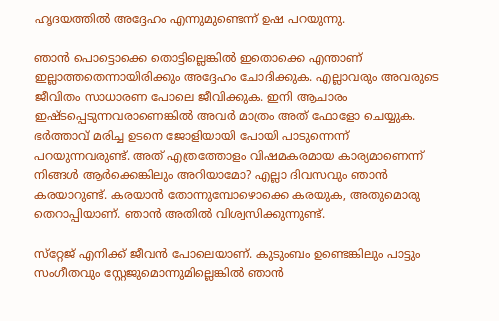ഹൃദയത്തില്‍ അദ്ദേഹം എന്നുമുണ്ടെന്ന് ഉഷ പറയുന്നു.

ഞാന്‍ പൊട്ടൊക്കെ തൊട്ടില്ലെങ്കില്‍ ഇതൊക്കെ എന്താണ് ഇല്ലാത്തതെന്നായിരിക്കും അദ്ദേഹം ചോദിക്കുക. എല്ലാവരും അവരുടെ ജീവിതം സാധാരണ പോലെ ജീവിക്കുക. ഇനി ആചാരം ഇഷ്ടപ്പെടുന്നവരാണെങ്കില്‍ അവര്‍ മാത്രം അത് ഫോളോ ചെയ്യുക. ഭര്‍ത്താവ് മരിച്ച ഉടനെ ജോളിയായി പോയി പാടുന്നെന്ന് പറയുന്നവരുണ്ട്. അത് എത്രത്തോളം വിഷമകരമായ കാര്യമാണെന്ന് നിങ്ങള്‍ ആര്‍ക്കെങ്കിലും അറിയാമോ? എല്ലാ ദിവസവും ഞാന്‍ കരയാറുണ്ട്. കരയാന്‍ തോന്നുമ്പോഴൊക്കെ കരയുക, അതുമൊരു തെറാപ്പിയാണ്. ഞാന്‍ അതില്‍ വിശ്വസിക്കുന്നുണ്ട്.

സ്‌റ്റേജ് എനിക്ക് ജീവന്‍ പോലെയാണ്. കുടുംബം ഉണ്ടെങ്കിലും പാട്ടും സംഗീതവും സ്റ്റേജുമൊന്നുമില്ലെങ്കില്‍ ഞാന്‍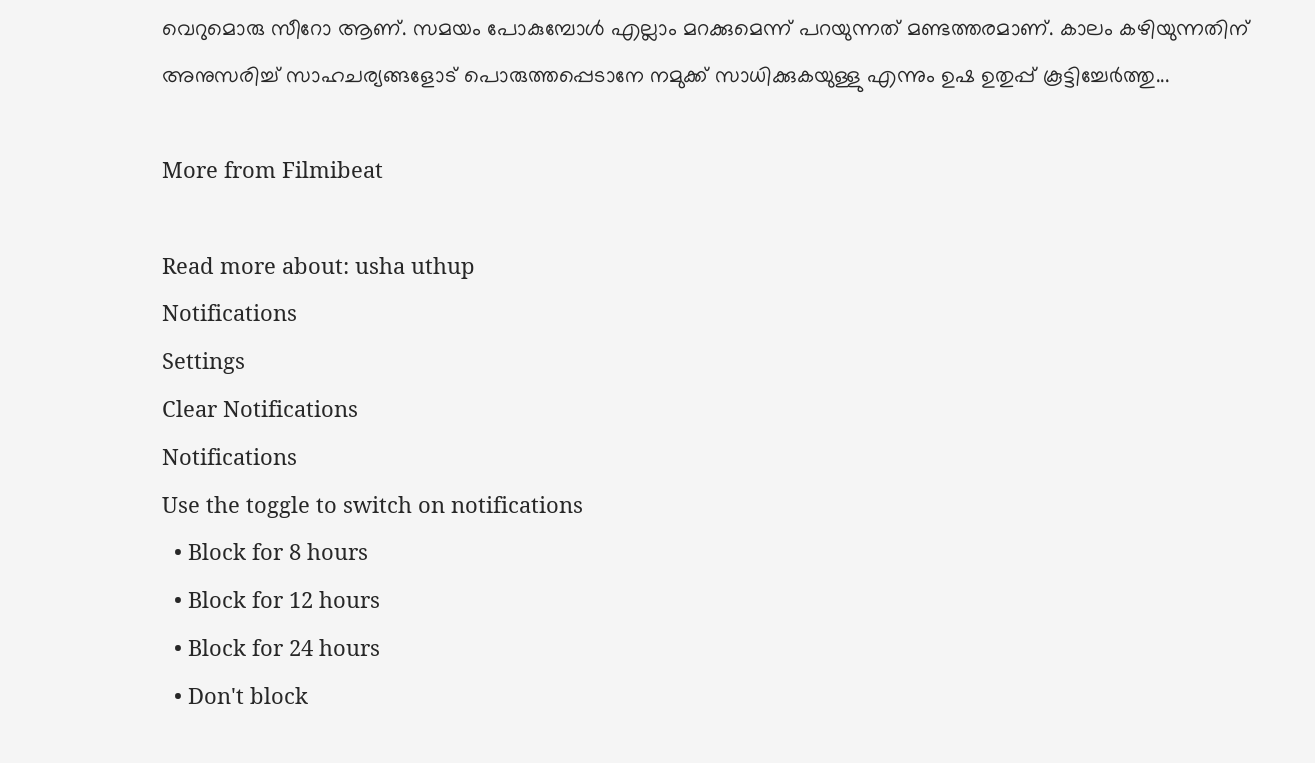വെറുമൊരു സീറോ ആണ്. സമയം പോകുമ്പോള്‍ എല്ലാം മറക്കുമെന്ന് പറയുന്നത് മണ്ടത്തരമാണ്. കാലം കഴിയുന്നതിന് അനുസരിച്ച് സാഹചര്യങ്ങളോട് പൊരുത്തപ്പെടാനേ നമുക്ക് സാധിക്കുകയുള്ളു എന്നും ഉഷ ഉതുപ്പ് കൂട്ടിച്ചേർത്തു...

More from Filmibeat

Read more about: usha uthup
Notifications
Settings
Clear Notifications
Notifications
Use the toggle to switch on notifications
  • Block for 8 hours
  • Block for 12 hours
  • Block for 24 hours
  • Don't block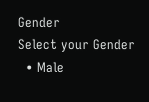Gender
Select your Gender
  • Male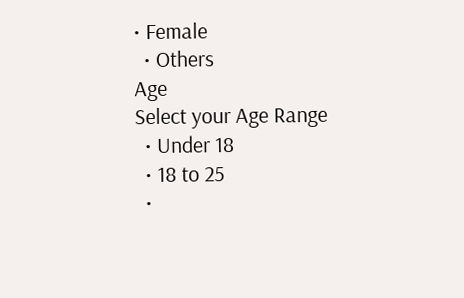• Female
  • Others
Age
Select your Age Range
  • Under 18
  • 18 to 25
  •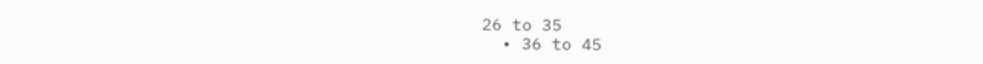26 to 35
  • 36 to 45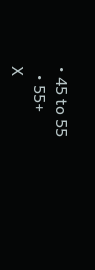• 45 to 55
  • 55+
X